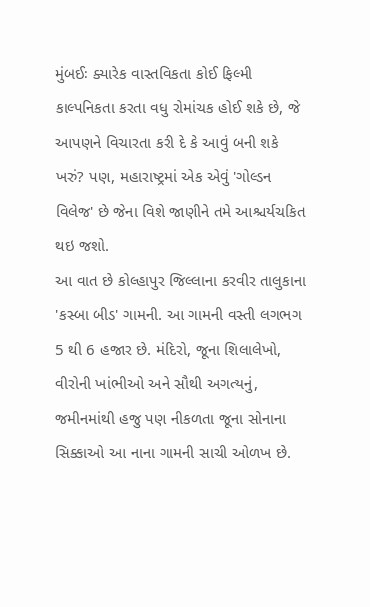મુંબઈઃ ક્યારેક વાસ્તવિકતા કોઈ ફિલ્મી કાલ્પનિકતા કરતા વધુ રોમાંચક હોઈ શકે છે, જે આપણને વિચારતા કરી દે કે આવું બની શકે ખરું? પણ, મહારાષ્ટ્રમાં એક એવું 'ગોલ્ડન વિલેજ' છે જેના વિશે જાણીને તમે આશ્ચર્યચકિત થઇ જશો.
આ વાત છે કોલ્હાપુર જિલ્લાના કરવીર તાલુકાના 'કસ્બા બીડ' ગામની. આ ગામની વસ્તી લગભગ 5 થી 6 હજાર છે. મંદિરો, જૂના શિલાલેખો, વીરોની ખાંભીઓ અને સૌથી અગત્યનું, જમીનમાંથી હજુ પણ નીકળતા જૂના સોનાના સિક્કાઓ આ નાના ગામની સાચી ઓળખ છે.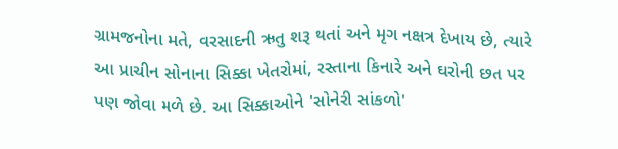ગ્રામજનોના મતે, વરસાદની ઋતુ શરૂ થતાં અને મૃગ નક્ષત્ર દેખાય છે, ત્યારે આ પ્રાચીન સોનાના સિક્કા ખેતરોમાં, રસ્તાના કિનારે અને ઘરોની છત પર પણ જોવા મળે છે. આ સિક્કાઓને 'સોનેરી સાંકળો'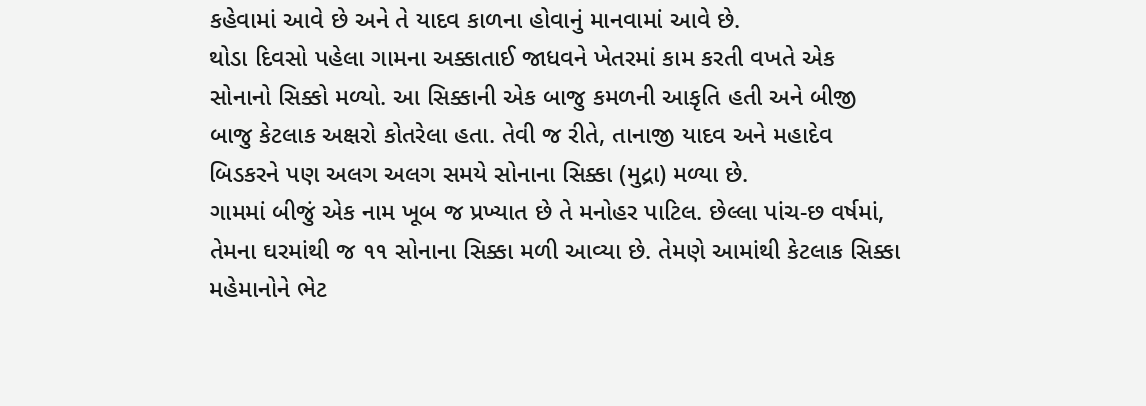કહેવામાં આવે છે અને તે યાદવ કાળના હોવાનું માનવામાં આવે છે.
થોડા દિવસો પહેલા ગામના અક્કાતાઈ જાધવને ખેતરમાં કામ કરતી વખતે એક સોનાનો સિક્કો મળ્યો. આ સિક્કાની એક બાજુ કમળની આકૃતિ હતી અને બીજી બાજુ કેટલાક અક્ષરો કોતરેલા હતા. તેવી જ રીતે, તાનાજી યાદવ અને મહાદેવ બિડકરને પણ અલગ અલગ સમયે સોનાના સિક્કા (મુદ્રા) મળ્યા છે.
ગામમાં બીજું એક નામ ખૂબ જ પ્રખ્યાત છે તે મનોહર પાટિલ. છેલ્લા પાંચ-છ વર્ષમાં, તેમના ઘરમાંથી જ ૧૧ સોનાના સિક્કા મળી આવ્યા છે. તેમણે આમાંથી કેટલાક સિક્કા મહેમાનોને ભેટ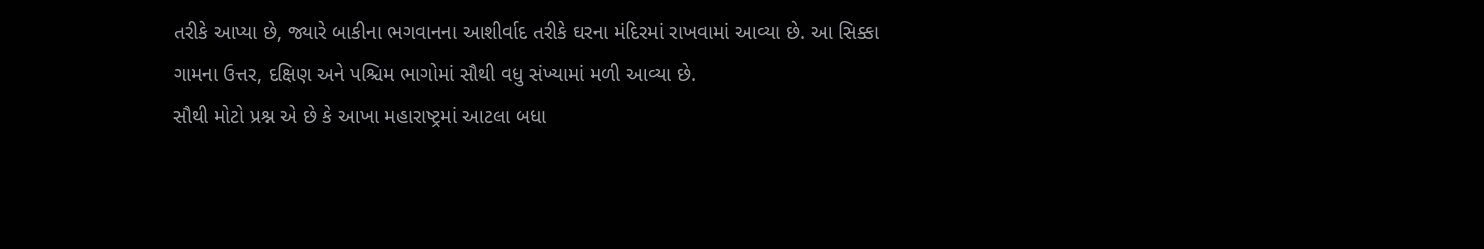તરીકે આપ્યા છે, જ્યારે બાકીના ભગવાનના આશીર્વાદ તરીકે ઘરના મંદિરમાં રાખવામાં આવ્યા છે. આ સિક્કા ગામના ઉત્તર, દક્ષિણ અને પશ્ચિમ ભાગોમાં સૌથી વધુ સંખ્યામાં મળી આવ્યા છે.
સૌથી મોટો પ્રશ્ન એ છે કે આખા મહારાષ્ટ્રમાં આટલા બધા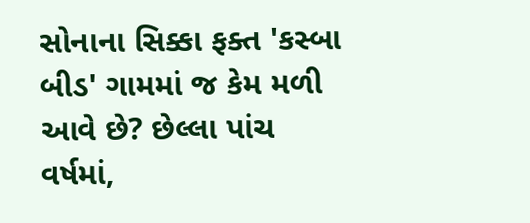સોનાના સિક્કા ફક્ત 'કસ્બા બીડ' ગામમાં જ કેમ મળી આવે છે? છેલ્લા પાંચ વર્ષમાં,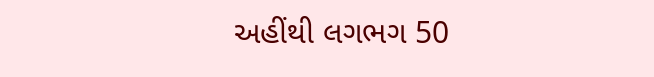અહીંથી લગભગ 50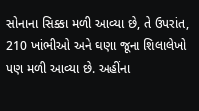સોનાના સિક્કા મળી આવ્યા છે, તે ઉપરાંત, 210 ખાંભીઓ અને ઘણા જૂના શિલાલેખો પણ મળી આવ્યા છે. અહીંના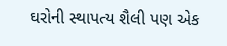ઘરોની સ્થાપત્ય શૈલી પણ એક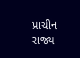પ્રાચીન રાજ્ય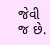જેવી જ છે.